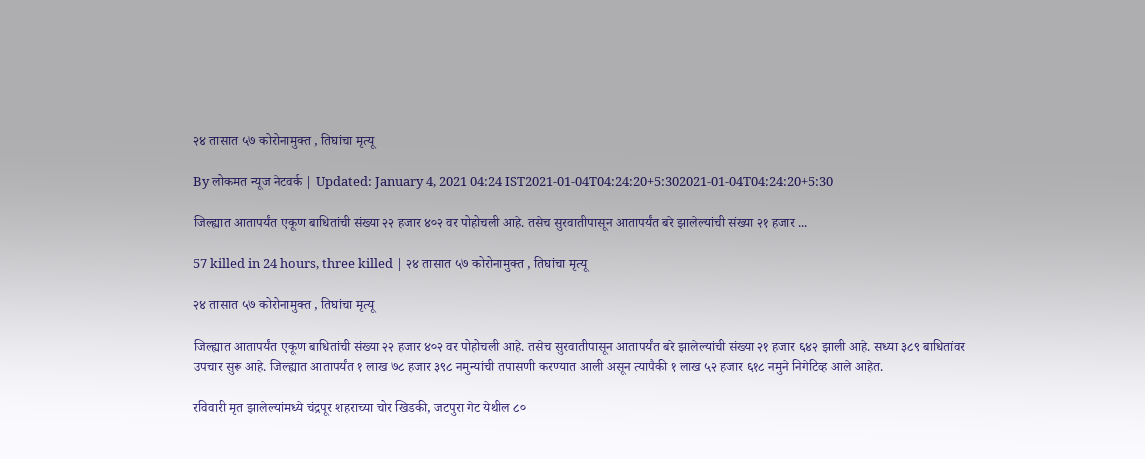२४ तासात ५७ कोरोनामुक्त , तिघांचा मृत्यू

By लोकमत न्यूज नेटवर्क | Updated: January 4, 2021 04:24 IST2021-01-04T04:24:20+5:302021-01-04T04:24:20+5:30

जिल्ह्यात आतापर्यंत एकूण बाधितांची संख्या २२ हजार ४०२ वर पोहोचली आहे. तसेच सुरवातीपासून आतापर्यंत बरे झालेल्यांची संख्या २१ हजार ...

57 killed in 24 hours, three killed | २४ तासात ५७ कोरोनामुक्त , तिघांचा मृत्यू

२४ तासात ५७ कोरोनामुक्त , तिघांचा मृत्यू

जिल्ह्यात आतापर्यंत एकूण बाधितांची संख्या २२ हजार ४०२ वर पोहोचली आहे. तसेच सुरवातीपासून आतापर्यंत बरे झालेल्यांची संख्या २१ हजार ६४२ झाली आहे. सध्या ३८९ बाधितांवर उपचार सुरू आहे. जिल्ह्यात आतापर्यंत १ लाख ७८ हजार ३९८ नमुन्यांची तपासणी करण्यात आली असून त्यापैकी १ लाख ५२ हजार ६१८ नमुने निगेटिव्ह आले आहेत.

रविवारी मृत झालेल्यांमध्ये चंद्रपूर शहराच्या चोर खिडकी, जटपुरा गेट येथील ८०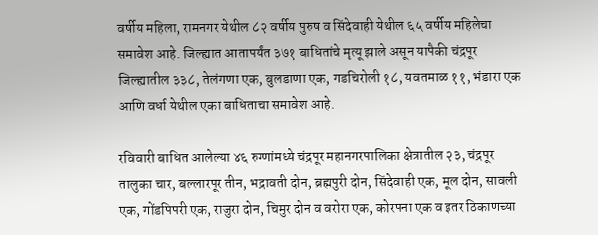वर्षीय महिला, रामनगर येथील ८२ वर्षीय पुरुष व सिंदेवाही येथील ६५ वर्षीय महिलेचा समावेश आहे. जिल्ह्यात आतापर्यंत ३७१ बाधितांचे मृत्यू झाले असून यापैकी चंद्रपूर जिल्ह्यातील ३३८, तेलंगणा एक, बुलडाणा एक, गडचिरोली १८, यवतमाळ ११, भंडारा एक आणि वर्धा येथील एका बाधिताचा समावेश आहे.

रविवारी बाधित आलेल्या ४६ रुग्णांमध्ये चंद्रपूर महानगरपालिका क्षेत्रातील २३, चंद्रपूर तालुका चार, बल्लारपूर तीन, भद्रावती दोन, ब्रह्मपुरी दोन, सिंदेवाही एक, मूल दोन, सावली एक, गोंडपिपरी एक, राजुरा दोन, चिमुर दोन व वरोरा एक, कोरपना एक व इतर ठिकाणच्या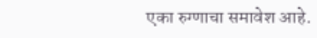एका रुग्णाचा समावेश आहे.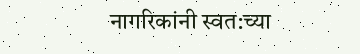नागरिकांनी स्वत:च्या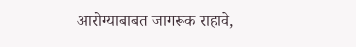आरोग्याबाबत जागरूक राहावे,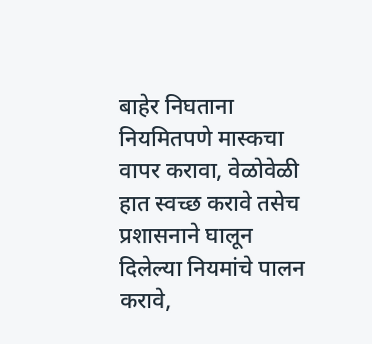बाहेर निघताना नियमितपणे मास्कचा वापर करावा, वेळोवेळी हात स्वच्छ करावे तसेच प्रशासनाने घालून दिलेल्या नियमांचे पालन करावे,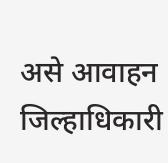असे आवाहन जिल्हाधिकारी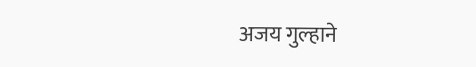अजय गुल्हाने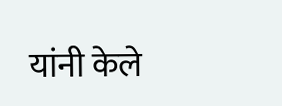यांनी केले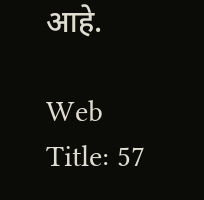आहे.

Web Title: 57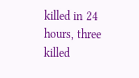killed in 24 hours, three killed